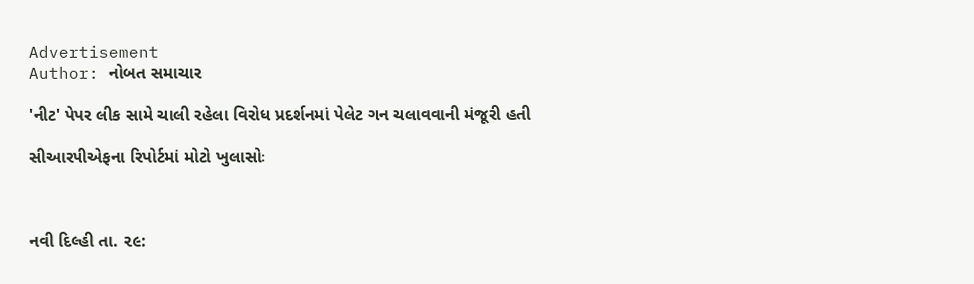Advertisement
Author: નોબત સમાચાર

'નીટ' પેપર લીક સામે ચાલી રહેલા વિરોધ પ્રદર્શનમાં પેલેટ ગન ચલાવવાની મંજૂરી હતી

સીઆર૫ીએફના રિપોર્ટમાં મોટો ખુલાસોઃ



નવી દિલ્હી તા. ૨૯: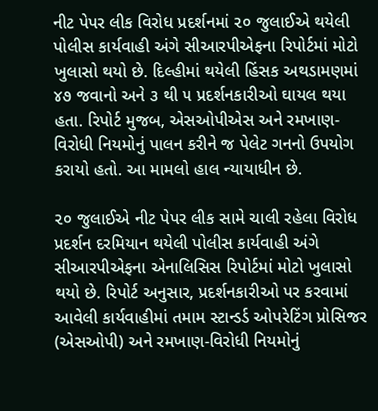નીટ પેપર લીક વિરોધ પ્રદર્શનમાં ૨૦ જુલાઈએ થયેલી પોલીસ કાર્યવાહી અંગે સીઆરપીએફના રિપોર્ટમાં મોટો ખુલાસો થયો છે. દિલ્હીમાં થયેલી હિંસક અથડામણમાં ૪૭ જવાનો અને ૩ થી ૫ પ્રદર્શનકારીઓ ઘાયલ થયા હતા. રિપોર્ટ મુજબ, એસઓપીએસ અને રમખાણ-વિરોધી નિયમોનું પાલન કરીને જ પેલેટ ગનનો ઉપયોગ કરાયો હતો. આ મામલો હાલ ન્યાયાધીન છે.

૨૦ જુલાઈએ નીટ પેપર લીક સામે ચાલી રહેલા વિરોધ પ્રદર્શન દરમિયાન થયેલી પોલીસ કાર્યવાહી અંગે સીઆરપીએફના એનાલિસિસ રિપોર્ટમાં મોટો ખુલાસો થયો છે. રિપોર્ટ અનુસાર, પ્રદર્શનકારીઓ પર કરવામાં આવેલી કાર્યવાહીમાં તમામ સ્ટાન્ડર્ડ ઓપરેટિંગ પ્રોસિજર (એસઓપી) અને રમખાણ-વિરોધી નિયમોનું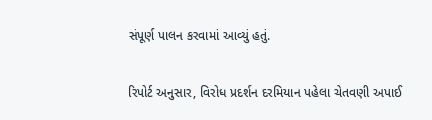સંપૂર્ણ પાલન કરવામાં આવ્યું હતું.

રિપોર્ટ અનુસાર, વિરોધ પ્રદર્શન દરમિયાન પહેલા ચેતવણી અપાઈ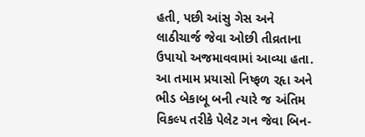હતી, પછી આંસુ ગેસ અને લાઠીચાર્જ જેવા ઓછી તીવ્રતાના ઉપાયો અજમાવવામાં આવ્યા હતા. આ તમામ પ્રયાસો નિષ્ફળ રહૃા અને ભીડ બેકાબૂ બની ત્યારે જ અંતિમ વિકલ્પ તરીકે પેલેટ ગન જેવા બિન-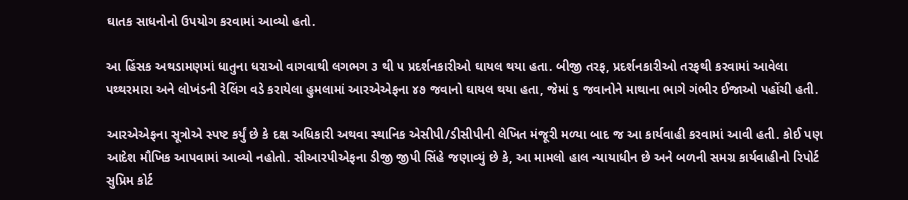ઘાતક સાધનોનો ઉપયોગ કરવામાં આવ્યો હતો.

આ હિંસક અથડામણમાં ધાતુના ધરાઓ વાગવાથી લગભગ ૩ થી ૫ પ્રદર્શનકારીઓ ઘાયલ થયા હતા. બીજી તરફ, પ્રદર્શનકારીઓ તરફથી કરવામાં આવેલા પથ્થરમારા અને લોખંડની રેલિંગ વડે કરાયેલા હુમલામાં આરએએફના ૪૭ જવાનો ઘાયલ થયા હતા, જેમાં ૬ જવાનોને માથાના ભાગે ગંભીર ઈજાઓ પહોંચી હતી.

આરએએફના સૂત્રોએ સ્પષ્ટ કર્યું છે કે દક્ષ અધિકારી અથવા સ્થાનિક એસીપી/ડીસીપીની લેખિત મંજૂરી મળ્યા બાદ જ આ કાર્યવાહી કરવામાં આવી હતી. કોઈ પણ આદેશ મૌખિક આપવામાં આવ્યો નહોતો. સીઆરપીએફના ડીજી જીપી સિંહે જણાવ્યું છે કે, આ મામલો હાલ ન્યાયાધીન છે અને બળની સમગ્ર કાર્યવાહીનો રિપોર્ટ સુપ્રિમ કોર્ટ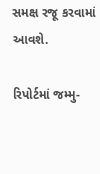સમક્ષ રજૂ કરવામાં આવશે.

રિપોર્ટમાં જમ્મુ-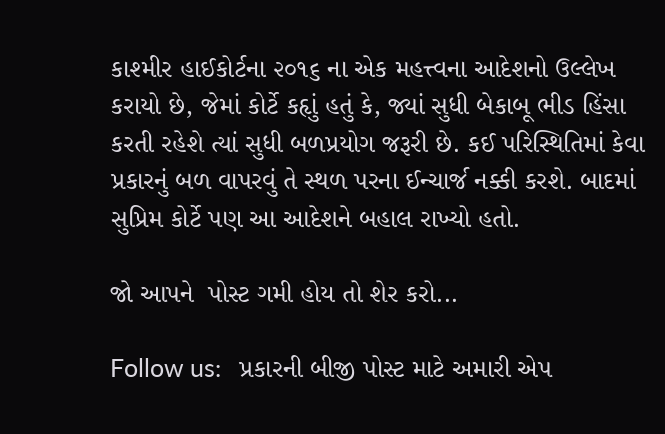કાશ્મીર હાઈકોર્ટના ૨૦૧૬ ના એક મહત્ત્વના આદેશનો ઉલ્લેખ કરાયો છે, જેમાં કોર્ટે કહૃાું હતું કે, જ્યાં સુધી બેકાબૂ ભીડ હિંસા કરતી રહેશે ત્યાં સુધી બળપ્રયોગ જરૂરી છે. કઈ પરિસ્થિતિમાં કેવા પ્રકારનું બળ વાપરવું તે સ્થળ પરના ઈન્ચાર્જ નક્કી કરશે. બાદમાં સુપ્રિમ કોર્ટે પણ આ આદેશને બહાલ રાખ્યો હતો.

જો આપને  પોસ્ટ ગમી હોય તો શેર કરો...

Follow us:   પ્રકારની બીજી પોસ્ટ માટે અમારી એપ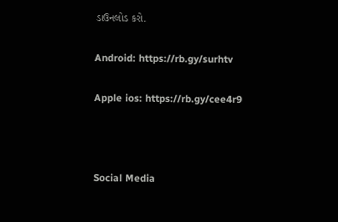ડાઉનલોડ કરો.

Android: https://rb.gy/surhtv

Apple ios: https://rb.gy/cee4r9



Social Media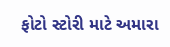ફોટો સ્ટોરી માટે અમારા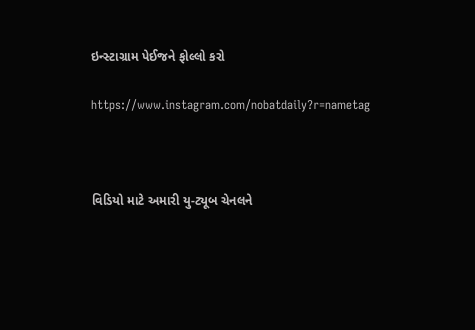ઇન્સ્ટાગ્રામ પેઈજને ફોલ્લો કરો

https://www.instagram.com/nobatdaily?r=nametag



વિડિયો માટે અમારી યુ-ટ્યૂબ ચેનલને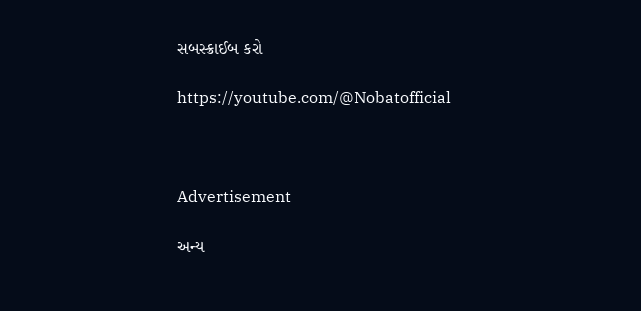સબસ્ક્રાઈબ કરો

https://youtube.com/@Nobatofficial



Advertisement

અન્ય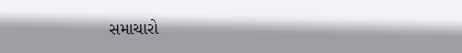સમાચારો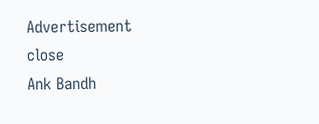Advertisement
close
Ank Bandh